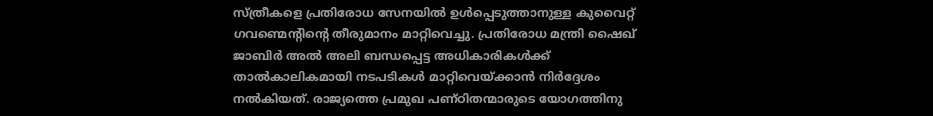സ്ത്രീകളെ പ്രതിരോധ സേനയിൽ ഉൾപ്പെടുത്താനുള്ള കുവൈറ്റ് ഗവണ്മെന്റിന്റെ തീരുമാനം മാറ്റിവെച്ചു. പ്രതിരോധ മന്ത്രി ഷൈഖ് ജാബിർ അൽ അലി ബന്ധപ്പെട്ട അധികാരികൾക്ക് താൽകാലികമായി നടപടികൾ മാറ്റിവെയ്ക്കാൻ നിർദ്ദേശം നൽകിയത്. രാജ്യത്തെ പ്രമുഖ പണ്ഠിതന്മാരുടെ യോഗത്തിനു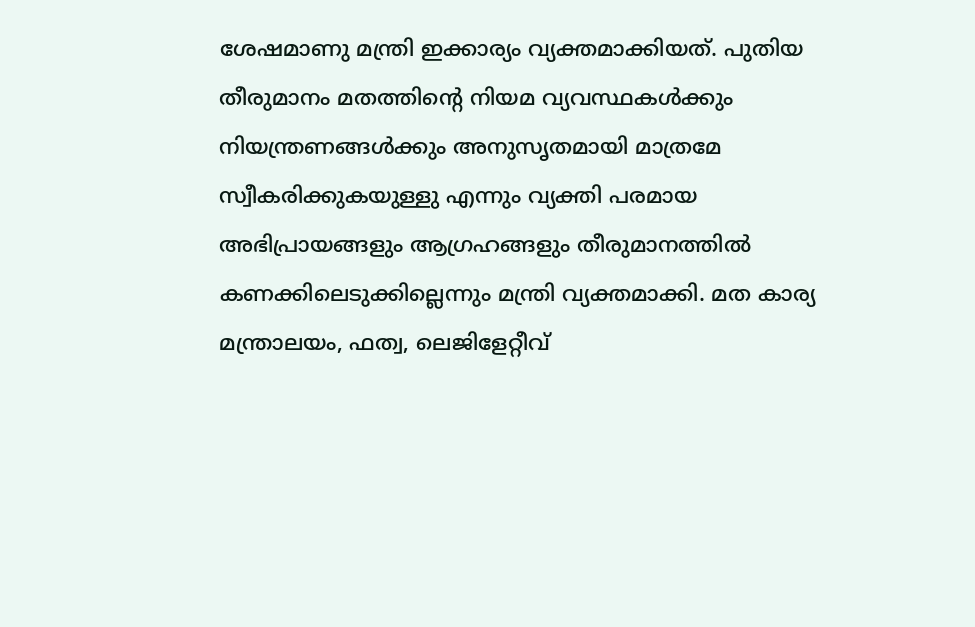ശേഷമാണു മന്ത്രി ഇക്കാര്യം വ്യക്തമാക്കിയത്. പുതിയ തീരുമാനം മതത്തിന്റെ നിയമ വ്യവസ്ഥകൾക്കും നിയന്ത്രണങ്ങൾക്കും അനുസൃതമായി മാത്രമേ സ്വീകരിക്കുകയുള്ളു എന്നും വ്യക്തി പരമായ അഭിപ്രായങ്ങളും ആഗ്രഹങ്ങളും തീരുമാനത്തിൽ കണക്കിലെടുക്കില്ലെന്നും മന്ത്രി വ്യക്തമാക്കി. മത കാര്യ മന്ത്രാലയം, ഫത്വ, ലെജിളേറ്റീവ്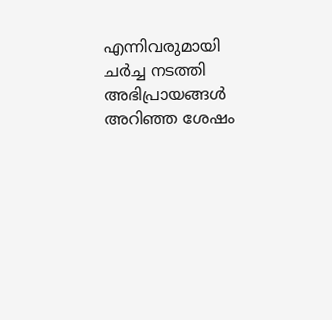എന്നിവരുമായി ചർച്ച നടത്തി അഭിപ്രായങ്ങൾ അറിഞ്ഞ ശേഷം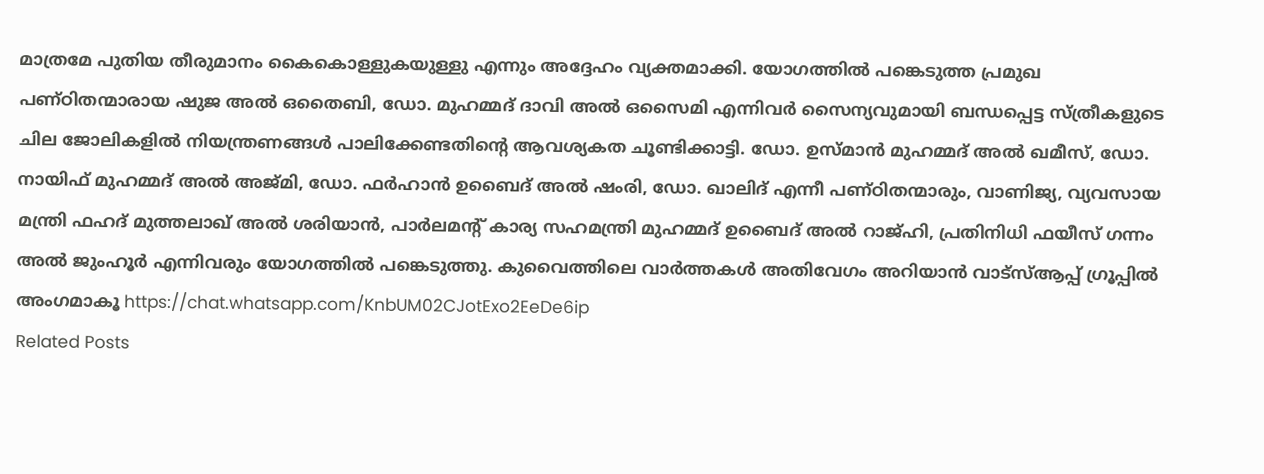മാത്രമേ പുതിയ തീരുമാനം കൈകൊള്ളുകയുള്ളു എന്നും അദ്ദേഹം വ്യക്തമാക്കി. യോഗത്തിൽ പങ്കെടുത്ത പ്രമുഖ പണ്ഠിതന്മാരായ ഷുജ അൽ ഒതൈബി, ഡോ. മുഹമ്മദ് ദാവി അൽ ഒസൈമി എന്നിവർ സൈന്യവുമായി ബന്ധപ്പെട്ട സ്ത്രീകളുടെ ചില ജോലികളിൽ നിയന്ത്രണങ്ങൾ പാലിക്കേണ്ടതിന്റെ ആവശ്യകത ചൂണ്ടിക്കാട്ടി. ഡോ. ഉസ്മാൻ മുഹമ്മദ് അൽ ഖമീസ്, ഡോ. നായിഫ് മുഹമ്മദ് അൽ അജ്മി, ഡോ. ഫർഹാൻ ഉബൈദ് അൽ ഷംരി, ഡോ. ഖാലിദ് എന്നീ പണ്ഠിതന്മാരും, വാണിജ്യ, വ്യവസായ മന്ത്രി ഫഹദ് മുത്തലാഖ് അൽ ശരിയാൻ, പാർലമന്റ് കാര്യ സഹമന്ത്രി മുഹമ്മദ് ഉബൈദ് അൽ റാജ്ഹി, പ്രതിനിധി ഫയീസ് ഗന്നം അൽ ജുംഹൂർ എന്നിവരും യോഗത്തിൽ പങ്കെടുത്തു. കുവൈത്തിലെ വാർത്തകൾ അതിവേഗം അറിയാൻ വാട്സ്ആപ്പ് ഗ്രൂപ്പിൽ അംഗമാകൂ https://chat.whatsapp.com/KnbUM02CJotExo2EeDe6ip
Related Posts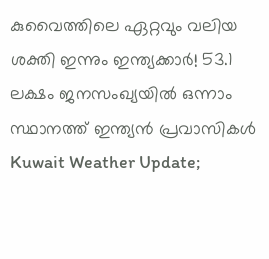കുവൈത്തിലെ ഏറ്റവും വലിയ ശക്തി ഇന്നും ഇന്ത്യക്കാർ! 53.1 ലക്ഷം ജനസംഖ്യയിൽ ഒന്നാം സ്ഥാനത്ത് ഇന്ത്യൻ പ്രവാസികൾ
Kuwait Weather Update;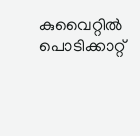കുവൈറ്റിൽ പൊടിക്കാറ്റ്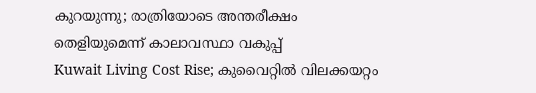കുറയുന്നു; രാത്രിയോടെ അന്തരീക്ഷം തെളിയുമെന്ന് കാലാവസ്ഥാ വകുപ്പ്
Kuwait Living Cost Rise; കുവൈറ്റിൽ വിലക്കയറ്റം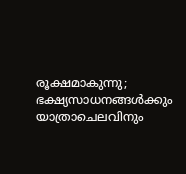രൂക്ഷമാകുന്നു; ഭക്ഷ്യസാധനങ്ങൾക്കും യാത്രാചെലവിനും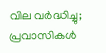വില വർദ്ധിച്ചു; പ്രവാസികൾ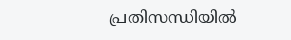പ്രതിസന്ധിയിൽ